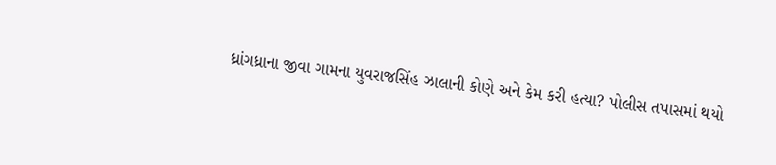ધ્રાંગધ્રાના જીવા ગામના યુવરાજસિંહ ઝાલાની કોણે અને કેમ કરી હત્યા? પોલીસ તપાસમાં થયો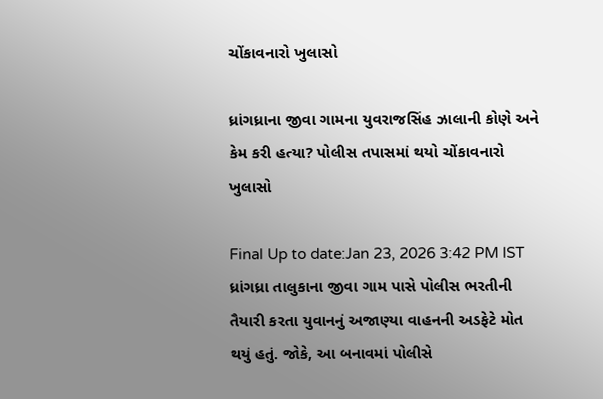ચોંકાવનારો ખુલાસો

ધ્રાંગધ્રાના જીવા ગામના યુવરાજસિંહ ઝાલાની કોણે અને કેમ કરી હત્યા? પોલીસ તપાસમાં થયો ચોંકાવનારો ખુલાસો

Final Up to date:Jan 23, 2026 3:42 PM IST ધ્રાંગધ્રા તાલુકાના જીવા ગામ પાસે પોલીસ ભરતીની તૈયારી કરતા યુવાનનું અજાણ્યા વાહનની અડફેટે મોત થયું હતું. જોકે, આ બનાવમાં પોલીસે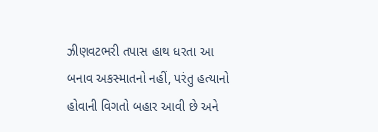ઝીણવટભરી તપાસ હાથ ધરતા આ બનાવ અકસ્માતનો નહીં, પરંતુ હત્યાનો હોવાની વિગતો બહાર આવી છે અને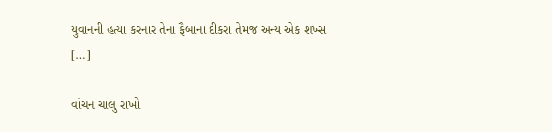યુવાનની હત્યા કરનાર તેના ફૈબાના દીકરા તેમજ અન્ય એક શખ્સ […]

વાંચન ચાલુ રાખો